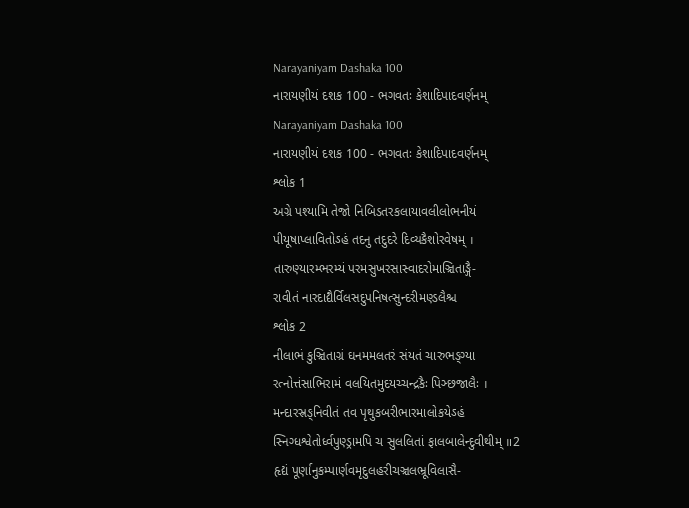Narayaniyam Dashaka 100
નારાયણીયં દશક 100 - ભગવતઃ કેશાદિપાદવર્ણનમ્
Narayaniyam Dashaka 100
નારાયણીયં દશક 100 - ભગવતઃ કેશાદિપાદવર્ણનમ્
શ્લોક 1
અગ્રે પશ્યામિ તેજો નિબિડતરકલાયાવલીલોભનીયં
પીયૂષાપ્લાવિતોઽહં તદનુ તદુદરે દિવ્યકૈશોરવેષમ્ ।
તારુણ્યારમ્ભરમ્યં પરમસુખરસાસ્વાદરોમાઞ્ચિતાઙ્ગૈ-
રાવીતં નારદાદ્યૈર્વિલસદુપનિષત્સુન્દરીમણ્ડલૈશ્ચ
શ્લોક 2
નીલાભં કુઞ્ચિતાગ્રં ઘનમમલતરં સંયતં ચારુભઙ્ગ્યા
રત્નોત્તંસાભિરામં વલયિતમુદયચ્ચન્દ્રકૈઃ પિઞ્છજાલૈઃ ।
મન્દારસ્રઙ્નિવીતં તવ પૃથુકબરીભારમાલોકયેઽહં
સ્નિગ્ધશ્વેતોર્ધ્વપુણ્ડ્રામપિ ચ સુલલિતાં ફાલબાલેન્દુવીથીમ્ ॥2
હૃદ્યં પૂર્ણાનુકમ્પાર્ણવમૃદુલહરીચઞ્ચલભ્રૂવિલાસૈ-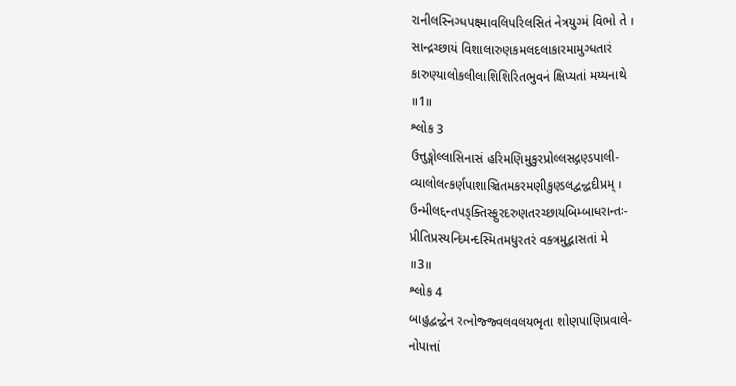રાનીલસ્નિગ્ધપક્ષ્માવલિપરિલસિતં નેત્રયુગ્મં વિભો તે ।
સાન્દ્રચ્છાયં વિશાલારુણકમલદલાકારમામુગ્ધતારં
કારુણ્યાલોકલીલાશિશિરિતભુવનં ક્ષિપ્યતાં મય્યનાથે
॥1॥
શ્લોક 3
ઉત્તુઙ્ગોલ્લાસિનાસં હરિમણિમુકુરપ્રોલ્લસદ્ગણ્ડપાલી-
વ્યાલોલત્કર્ણપાશાઞ્ચિતમકરમણીકુણ્ડલદ્વન્દ્વદીપ્રમ્ ।
ઉન્મીલદ્દન્તપઙ્ક્તિસ્ફુરદરુણતરચ્છાયબિમ્બાધરાન્તઃ-
પ્રીતિપ્રસ્યન્દિમન્દસ્મિતમધુરતરં વક્ત્રમુદ્ભાસતાં મે
॥3॥
શ્લોક 4
બાહુદ્વન્દ્વેન રત્નોજ્જ્વલવલયભૃતા શોણપાણિપ્રવાલે-
નોપાત્તાં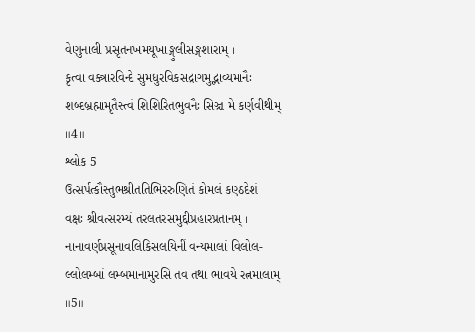વેણુનાલી પ્રસૃતનખમયૂખાઙ્ગુલીસઙ્ગશારામ્ ।
કૃત્વા વક્ત્રારવિન્દે સુમધુરવિકસદ્રાગમુદ્ભાવ્યમાનૈઃ
શબ્દબ્રહ્મામૃતૈસ્ત્વં શિશિરિતભુવનૈઃ સિઞ્ચ મે કર્ણવીથીમ્
॥4॥
શ્લોક 5
ઉત્સર્પત્કૌસ્તુભશ્રીતતિભિરરુણિતં કોમલં કણ્ઠદેશં
વક્ષઃ શ્રીવત્સરમ્યં તરલતરસમુદ્દીપ્રહારપ્રતાનમ્ ।
નાનાવર્ણપ્રસૂનાવલિકિસલયિનીં વન્યમાલાં વિલોલ-
લ્લોલમ્બાં લમ્બમાનામુરસિ તવ તથા ભાવયે રત્નમાલામ્
॥5॥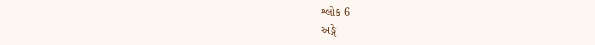શ્લોક 6
અઙ્ગે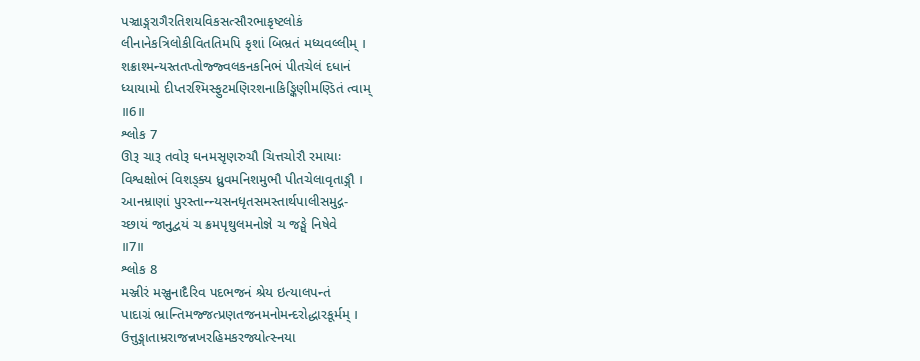પઞ્ચાઙ્ગરાગૈરતિશયવિકસત્સૌરભાકૃષ્ટલોકં
લીનાનેકત્રિલોકીવિતતિમપિ કૃશાં બિભ્રતં મધ્યવલ્લીમ્ ।
શક્રાશ્મન્યસ્તતપ્તોજ્જ્વલકનકનિભં પીતચેલં દધાનં
ધ્યાયામો દીપ્તરશ્મિસ્ફુટમણિરશનાકિઙ્કિણીમણ્ડિતં ત્વામ્
॥6॥
શ્લોક 7
ઊરૂ ચારૂ તવોરૂ ઘનમસૃણરુચૌ ચિત્તચોરૌ રમાયાઃ
વિશ્વક્ષોભં વિશઙ્ક્ય ધ્રુવમનિશમુભૌ પીતચેલાવૃતાઙ્ગૌ ।
આનમ્રાણાં પુરસ્તાન્ન્યસનધૃતસમસ્તાર્થપાલીસમુદ્ગ-
ચ્છાયં જાનુદ્વયં ચ ક્રમપૃથુલમનોજ્ઞે ચ જઙ્ઘે નિષેવે
॥7॥
શ્લોક 8
મઞ્જીરં મઞ્જુનાદૈરિવ પદભજનં શ્રેય ઇત્યાલપન્તં
પાદાગ્રં ભ્રાન્તિમજ્જત્પ્રણતજનમનોમન્દરોદ્ધારકૂર્મમ્ ।
ઉત્તુઙ્ગાતામ્રરાજન્નખરહિમકરજ્યોત્સ્નયા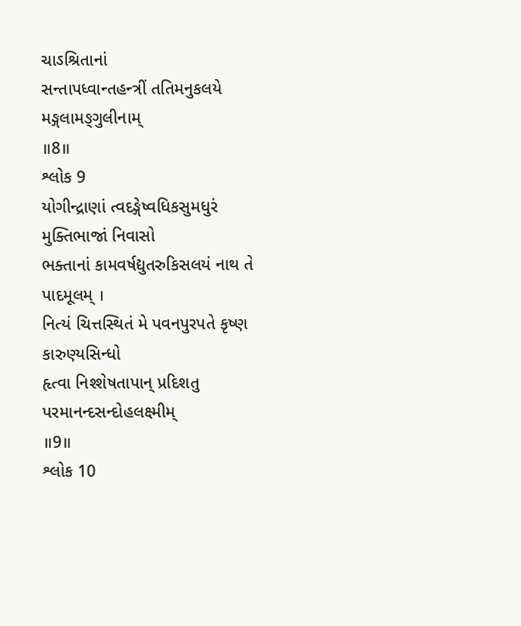ચાઽશ્રિતાનાં
સન્તાપધ્વાન્તહન્ત્રીં તતિમનુકલયે મઙ્ગલામઙ્ગુલીનામ્
॥8॥
શ્લોક 9
યોગીન્દ્રાણાં ત્વદઙ્ગેષ્વધિકસુમધુરં મુક્તિભાજાં નિવાસો
ભક્તાનાં કામવર્ષદ્યુતરુકિસલયં નાથ તે પાદમૂલમ્ ।
નિત્યં ચિત્તસ્થિતં મે પવનપુરપતે કૃષ્ણ કારુણ્યસિન્ધો
હૃત્વા નિશ્શેષતાપાન્ પ્રદિશતુ પરમાનન્દસન્દોહલક્ષ્મીમ્
॥9॥
શ્લોક 10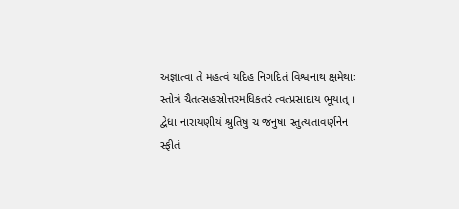અજ્ઞાત્વા તે મહત્વં યદિહ નિગદિતં વિશ્વનાથ ક્ષમેથાઃ
સ્તોત્રં ચૈતત્સહસ્રોત્તરમધિકતરં ત્વત્પ્રસાદાય ભૂયાત્ ।
દ્વેધા નારાયણીયં શ્રુતિષુ ચ જનુષા સ્તુત્યતાવર્ણનેન
સ્ફીતં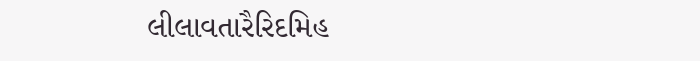લીલાવતારૈરિદમિહ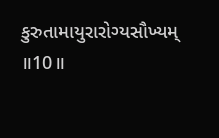કુરુતામાયુરારોગ્યસૌખ્યમ્
॥10॥